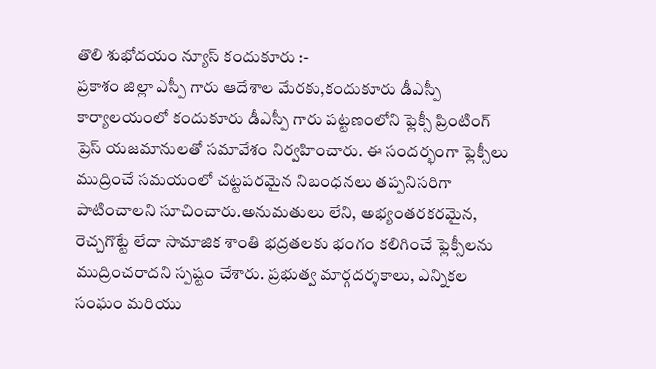తొలి శుభోదయం న్యూస్ కందుకూరు :-
ప్రకాశం జిల్లా ఎస్పీ గారు ఆదేశాల మేరకు,కందుకూరు డీఎస్పీ కార్యాలయంలో కందుకూరు డీఎస్పీ గారు పట్టణంలోని ఫ్లెక్సీ ప్రింటింగ్ ప్రెస్ యజమానులతో సమావేశం నిర్వహించారు. ఈ సందర్భంగా ఫ్లెక్సీలు ముద్రించే సమయంలో చట్టపరమైన నిబంధనలు తప్పనిసరిగా పాటించాలని సూచించారు.అనుమతులు లేని, అభ్యంతరకరమైన, రెచ్చగొట్టే లేదా సామాజిక శాంతి భద్రతలకు భంగం కలిగించే ఫ్లెక్సీలను ముద్రించరాదని స్పష్టం చేశారు. ప్రభుత్వ మార్గదర్శకాలు, ఎన్నికల సంఘం మరియు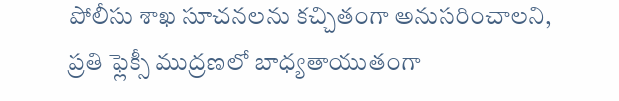పోలీసు శాఖ సూచనలను కచ్చితంగా అనుసరించాలని, ప్రతి ఫ్లెక్సీ ముద్రణలో బాధ్యతాయుతంగా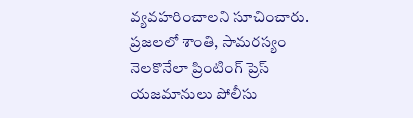వ్యవహరించాలని సూచించారు.
ప్రజలలో శాంతి, సామరస్యం నెలకొనేలా ప్రింటింగ్ ప్రెస్ యజమానులు పోలీసు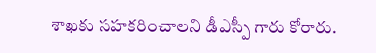శాఖకు సహకరించాలని డీఎస్పీ గారు కోరారు.